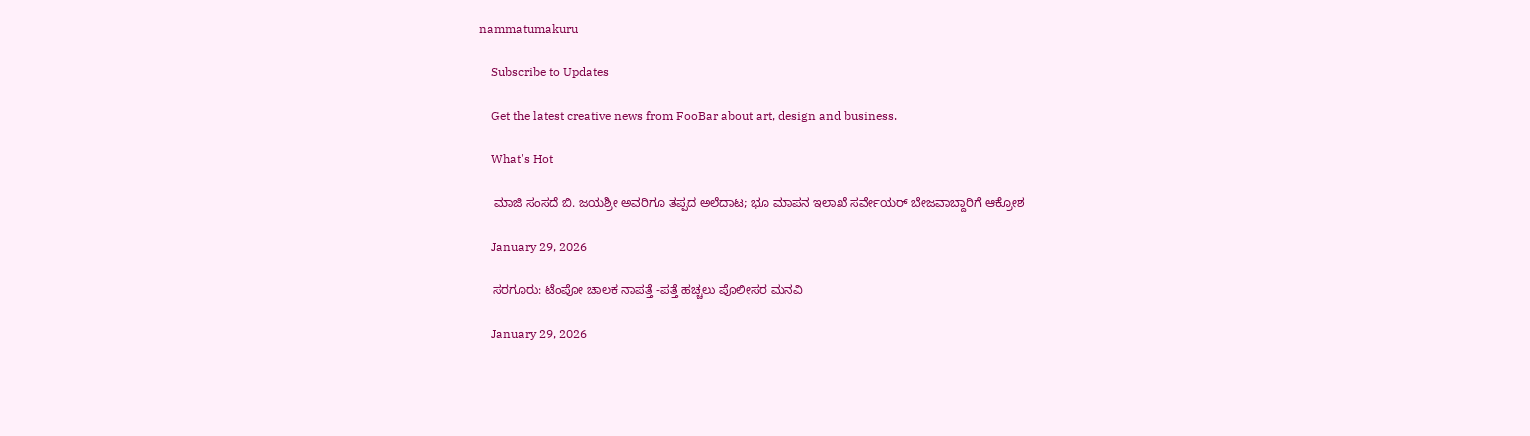nammatumakuru

    Subscribe to Updates

    Get the latest creative news from FooBar about art, design and business.

    What's Hot

    ಮಾಜಿ ಸಂಸದೆ ಬಿ. ಜಯಶ್ರೀ ಅವರಿಗೂ ತಪ್ಪದ ಅಲೆದಾಟ; ಭೂ ಮಾಪನ ಇಲಾಖೆ ಸರ್ವೇಯರ್ ಬೇಜವಾಬ್ದಾರಿಗೆ ಆಕ್ರೋಶ

    January 29, 2026

    ಸರಗೂರು: ಟೆಂಪೋ ಚಾಲಕ ನಾಪತ್ತೆ -ಪತ್ತೆ ಹಚ್ಚಲು ಪೊಲೀಸರ ಮನವಿ

    January 29, 2026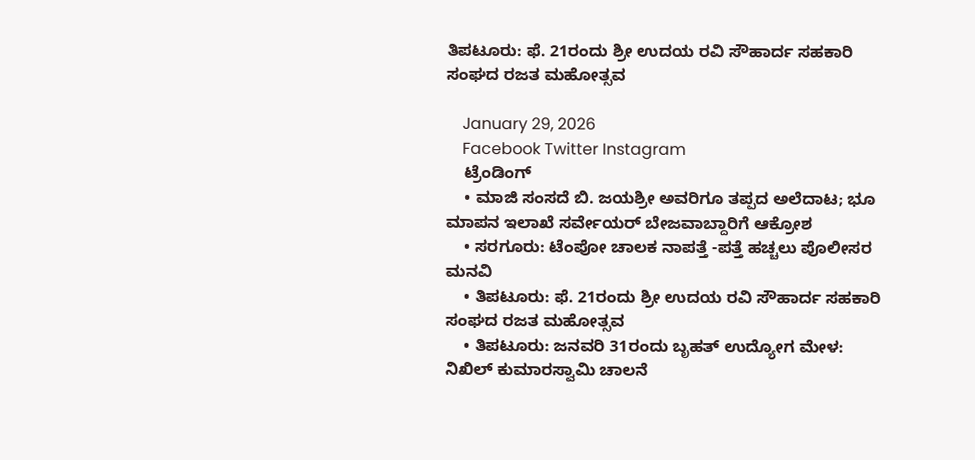ತಿಪಟೂರು: ಫೆ. 21ರಂದು ಶ್ರೀ ಉದಯ ರವಿ ಸೌಹಾರ್ದ ಸಹಕಾರಿ ಸಂಘದ ರಜತ ಮಹೋತ್ಸವ

    January 29, 2026
    Facebook Twitter Instagram
    ಟ್ರೆಂಡಿಂಗ್
    • ಮಾಜಿ ಸಂಸದೆ ಬಿ. ಜಯಶ್ರೀ ಅವರಿಗೂ ತಪ್ಪದ ಅಲೆದಾಟ; ಭೂ ಮಾಪನ ಇಲಾಖೆ ಸರ್ವೇಯರ್ ಬೇಜವಾಬ್ದಾರಿಗೆ ಆಕ್ರೋಶ
    • ಸರಗೂರು: ಟೆಂಪೋ ಚಾಲಕ ನಾಪತ್ತೆ -ಪತ್ತೆ ಹಚ್ಚಲು ಪೊಲೀಸರ ಮನವಿ
    • ತಿಪಟೂರು: ಫೆ. 21ರಂದು ಶ್ರೀ ಉದಯ ರವಿ ಸೌಹಾರ್ದ ಸಹಕಾರಿ ಸಂಘದ ರಜತ ಮಹೋತ್ಸವ
    • ತಿಪಟೂರು: ಜನವರಿ 31ರಂದು ಬೃಹತ್ ಉದ್ಯೋಗ ಮೇಳ: ನಿಖಿಲ್ ಕುಮಾರಸ್ವಾಮಿ ಚಾಲನೆ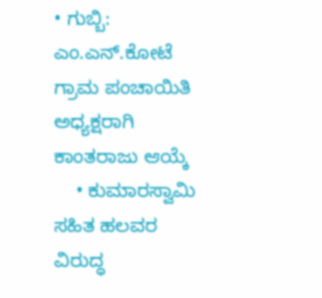• ಗುಬ್ಬಿ: ಎಂ.ಎನ್.ಕೋಟೆ ಗ್ರಾಮ ಪಂಚಾಯಿತಿ ಅಧ್ಯಕ್ಷರಾಗಿ ಕಾಂತರಾಜು ಆಯ್ಕೆ
    • ಕುಮಾರಸ್ವಾಮಿ ಸಹಿತ ಹಲವರ ವಿರುದ್ಧ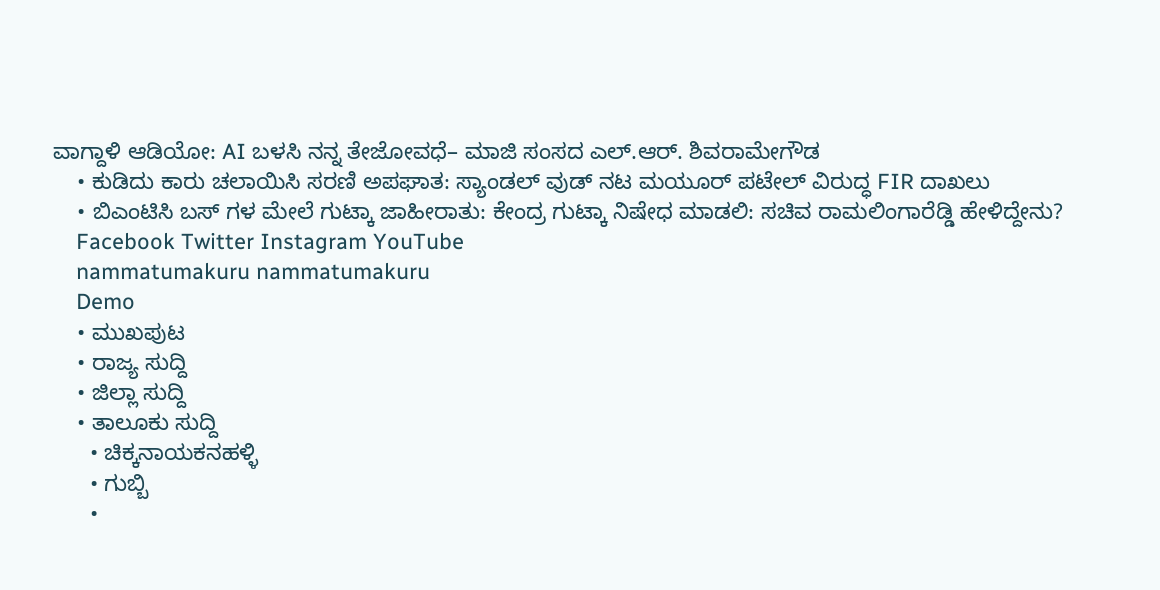ವಾಗ್ದಾಳಿ ಆಡಿಯೋ: AI ಬಳಸಿ ನನ್ನ ತೇಜೋವಧೆ– ಮಾಜಿ ಸಂಸದ ಎಲ್.ಆರ್. ಶಿವರಾಮೇಗೌಡ
    • ಕುಡಿದು ಕಾರು ಚಲಾಯಿಸಿ ಸರಣಿ ಅಪಘಾತ: ಸ್ಯಾಂಡಲ್‌ ವುಡ್ ನಟ ಮಯೂರ್ ಪಟೇಲ್ ವಿರುದ್ಧ FIR ದಾಖಲು
    • ಬಿಎಂಟಿಸಿ ಬಸ್‌ ಗಳ ಮೇಲೆ ಗುಟ್ಕಾ ಜಾಹೀರಾತು: ಕೇಂದ್ರ ಗುಟ್ಕಾ ನಿಷೇಧ ಮಾಡಲಿ: ಸಚಿವ ರಾಮಲಿಂಗಾರೆಡ್ಡಿ ಹೇಳಿದ್ದೇನು?
    Facebook Twitter Instagram YouTube
    nammatumakuru nammatumakuru
    Demo
    • ಮುಖಪುಟ
    • ರಾಜ್ಯ ಸುದ್ದಿ
    • ಜಿಲ್ಲಾ ಸುದ್ದಿ
    • ತಾಲೂಕು ಸುದ್ದಿ
      • ಚಿಕ್ಕನಾಯಕನಹಳ್ಳಿ
      • ಗುಬ್ಬಿ
      •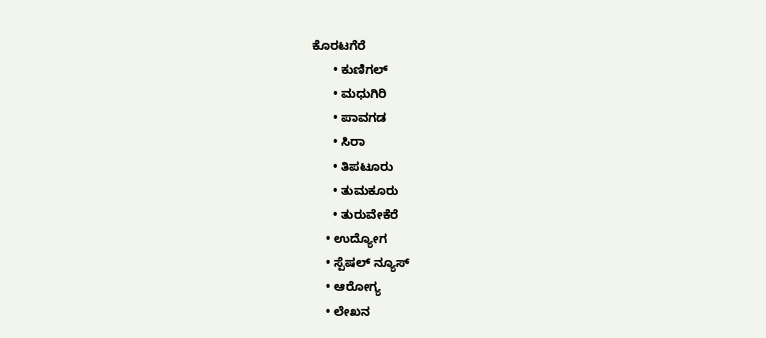ಕೊರಟಗೆರೆ
      • ಕುಣಿಗಲ್
      • ಮಧುಗಿರಿ
      • ಪಾವಗಡ
      • ಸಿರಾ
      • ತಿಪಟೂರು
      • ತುಮಕೂರು
      • ತುರುವೇಕೆರೆ
    • ಉದ್ಯೋಗ
    • ಸ್ಪೆಷಲ್ ನ್ಯೂಸ್
    • ಆರೋಗ್ಯ
    • ಲೇಖನ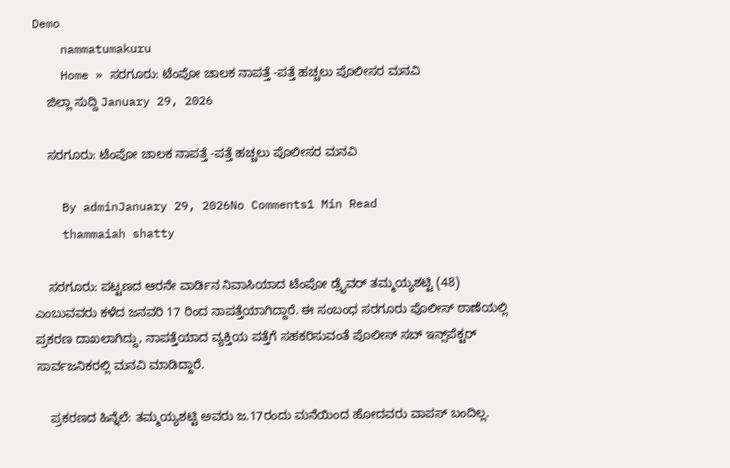Demo
    nammatumakuru
    Home » ಸರಗೂರು: ಟೆಂಪೋ ಚಾಲಕ ನಾಪತ್ತೆ -ಪತ್ತೆ ಹಚ್ಚಲು ಪೊಲೀಸರ ಮನವಿ
    ಜಿಲ್ಲಾ ಸುದ್ದಿ January 29, 2026

    ಸರಗೂರು: ಟೆಂಪೋ ಚಾಲಕ ನಾಪತ್ತೆ -ಪತ್ತೆ ಹಚ್ಚಲು ಪೊಲೀಸರ ಮನವಿ

    By adminJanuary 29, 2026No Comments1 Min Read
    thammaiah shatty

    ಸರಗೂರು: ಪಟ್ಟಣದ ಆರನೇ ವಾರ್ಡಿನ ನಿವಾಸಿಯಾದ ಟೆಂಪೋ ಡ್ರೈವರ್ ತಮ್ಮಯ್ಯಶಟ್ಟಿ (48) ಎಂಬುವವರು ಕಳೆದ ಜನವರಿ 17 ರಿಂದ ನಾಪತ್ತೆಯಾಗಿದ್ದಾರೆ. ಈ ಸಂಬಂಧ ಸರಗೂರು ಪೊಲೀಸ್ ಠಾಣೆಯಲ್ಲಿ ಪ್ರಕರಣ ದಾಖಲಾಗಿದ್ದು, ನಾಪತ್ತೆಯಾದ ವ್ಯಕ್ತಿಯ ಪತ್ತೆಗೆ ಸಹಕರಿಸುವಂತೆ ಪೊಲೀಸ್ ಸಬ್ ಇನ್ಸ್‌ಪೆಕ್ಟರ್ ಸಾರ್ವಜನಿಕರಲ್ಲಿ ಮನವಿ ಮಾಡಿದ್ದಾರೆ.

    ಪ್ರಕರಣದ ಹಿನ್ನೆಲೆ: ತಮ್ಮಯ್ಯಶಟ್ಟಿ ಅವರು ಜ.17ರಂದು ಮನೆಯಿಂದ ಹೋದವರು ವಾಪಸ್ ಬಂದಿಲ್ಲ.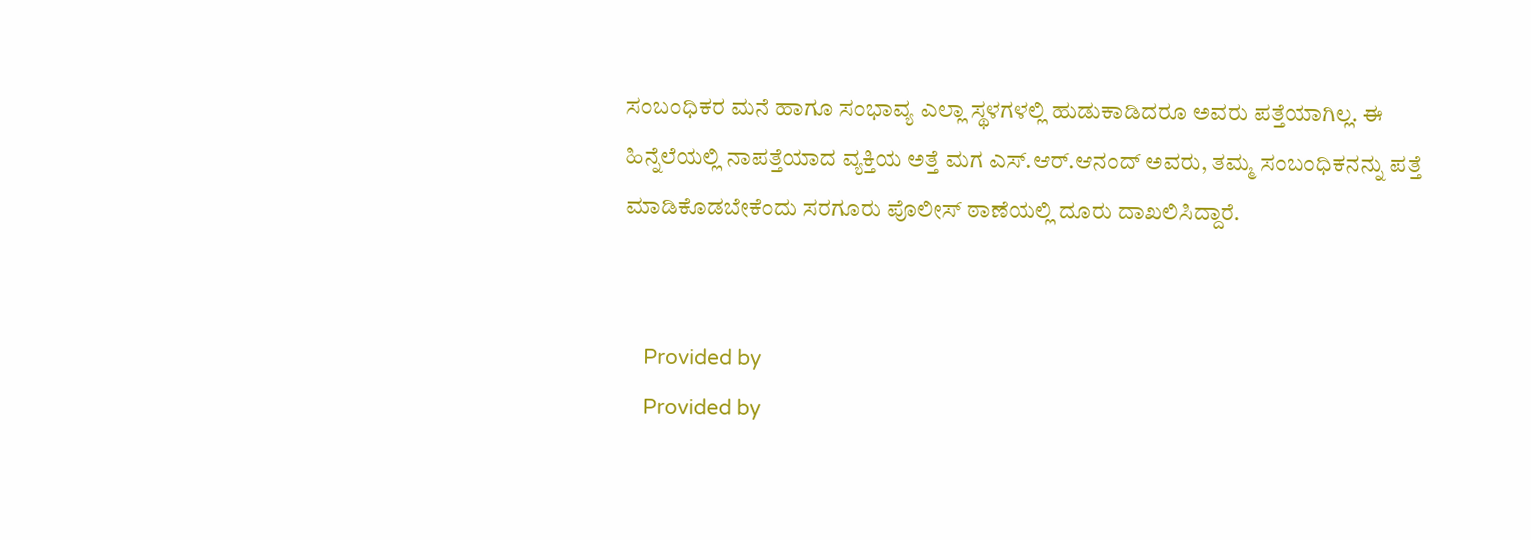ಸಂಬಂಧಿಕರ ಮನೆ ಹಾಗೂ ಸಂಭಾವ್ಯ ಎಲ್ಲಾ ಸ್ಥಳಗಳಲ್ಲಿ ಹುಡುಕಾಡಿದರೂ ಅವರು ಪತ್ತೆಯಾಗಿಲ್ಲ. ಈ ಹಿನ್ನೆಲೆಯಲ್ಲಿ ನಾಪತ್ತೆಯಾದ ವ್ಯಕ್ತಿಯ ಅತ್ತೆ ಮಗ ಎಸ್‌.ಆರ್.ಆನಂದ್ ಅವರು, ತಮ್ಮ ಸಂಬಂಧಿಕನನ್ನು ಪತ್ತೆ ಮಾಡಿಕೊಡಬೇಕೆಂದು ಸರಗೂರು ಪೊಲೀಸ್ ಠಾಣೆಯಲ್ಲಿ ದೂರು ದಾಖಲಿಸಿದ್ದಾರೆ.


    Provided by
    Provided by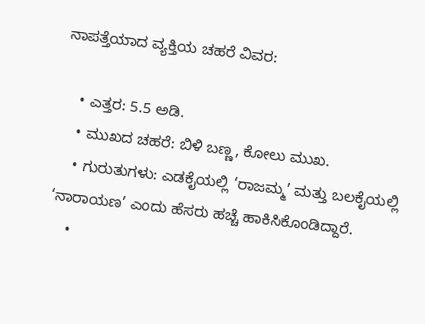ನಾಪತ್ತೆಯಾದ ವ್ಯಕ್ತಿಯ ಚಹರೆ ವಿವರ:

    • ಎತ್ತರ: 5.5 ಅಡಿ.
    • ಮುಖದ ಚಹರೆ: ಬಿಳಿ ಬಣ್ಣ, ಕೋಲು ಮುಖ.
    • ಗುರುತುಗಳು: ಎಡಕೈಯಲ್ಲಿ ‘ರಾಜಮ್ಮ’ ಮತ್ತು ಬಲಕೈಯಲ್ಲಿ ‘ನಾರಾಯಣ’ ಎಂದು ಹೆಸರು ಹಚ್ಚೆ ಹಾಕಿಸಿಕೊಂಡಿದ್ದಾರೆ.
    •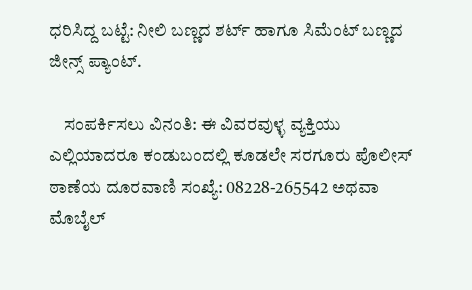ಧರಿಸಿದ್ದ ಬಟ್ಟೆ: ನೀಲಿ ಬಣ್ಣದ ಶರ್ಟ್ ಹಾಗೂ ಸಿಮೆಂಟ್ ಬಣ್ಣದ ಜೀನ್ಸ್ ಪ್ಯಾಂಟ್.

    ಸಂಪರ್ಕಿಸಲು ವಿನಂತಿ: ಈ ವಿವರವುಳ್ಳ ವ್ಯಕ್ತಿಯು ಎಲ್ಲಿಯಾದರೂ ಕಂಡುಬಂದಲ್ಲಿ ಕೂಡಲೇ ಸರಗೂರು ಪೊಲೀಸ್ ಠಾಣೆಯ ದೂರವಾಣಿ ಸಂಖ್ಯೆ: 08228-265542 ಅಥವಾ ಮೊಬೈಲ್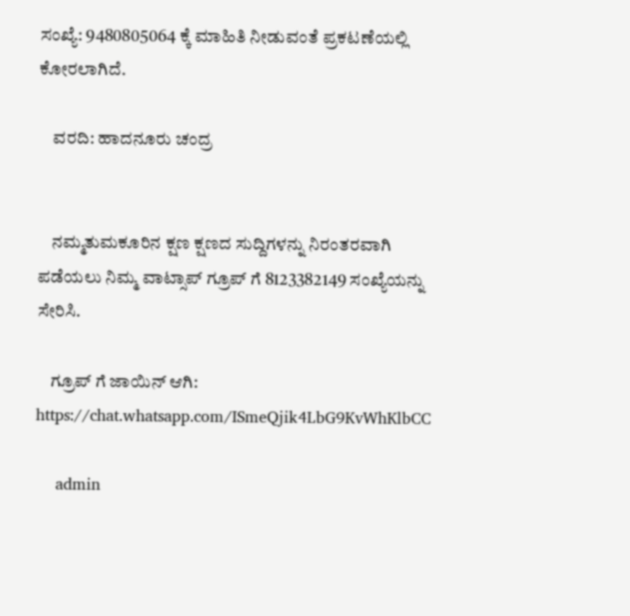ಸಂಖ್ಯೆ: 9480805064 ಕ್ಕೆ ಮಾಹಿತಿ ನೀಡುವಂತೆ ಪ್ರಕಟಣೆಯಲ್ಲಿ ಕೋರಲಾಗಿದೆ.

    ವರದಿ: ಹಾದನೂರು ಚಂದ್ರ


    ನಮ್ಮತುಮಕೂರಿನ ಕ್ಷಣ ಕ್ಷಣದ ಸುದ್ದಿಗಳನ್ನು ನಿರಂತರವಾಗಿ ಪಡೆಯಲು ನಿಮ್ಮ ವಾಟ್ಸಾಪ್ ಗ್ರೂಪ್ ಗೆ 8123382149 ಸಂಖ್ಯೆಯನ್ನು ಸೇರಿಸಿ.

    ಗ್ರೂಪ್ ಗೆ ಜಾಯಿನ್ ಆಗಿ: https://chat.whatsapp.com/ISmeQjik4LbG9KvWhKlbCC

    admin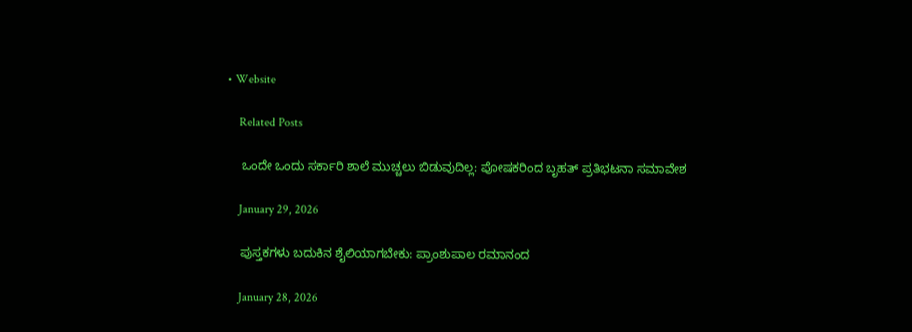• Website

    Related Posts

    ಒಂದೇ ಒಂದು ಸರ್ಕಾರಿ ಶಾಲೆ ಮುಚ್ಚಲು ಬಿಡುವುದಿಲ್ಲ: ಪೋಷಕರಿಂದ ಬೃಹತ್ ಪ್ರತಿಭಟನಾ ಸಮಾವೇಶ

    January 29, 2026

    ಪುಸ್ತಕಗಳು ಬದುಕಿನ ಶೈಲಿಯಾಗಬೇಕು: ಪ್ರಾಂಶುಪಾಲ ರಮಾನಂದ

    January 28, 2026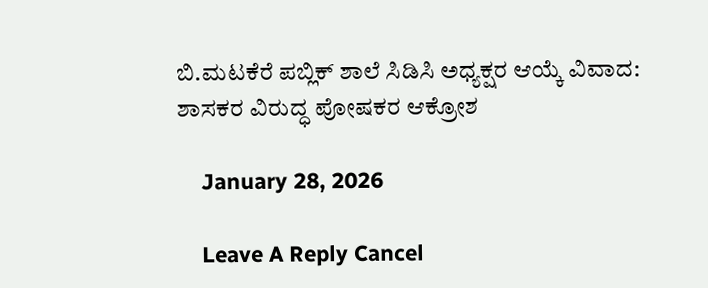ಬಿ.ಮಟಕೆರೆ ಪಬ್ಲಿಕ್ ಶಾಲೆ ಸಿಡಿಸಿ ಅಧ್ಯಕ್ಷರ ಆಯ್ಕೆ ವಿವಾದ: ಶಾಸಕರ ವಿರುದ್ಧ ಪೋಷಕರ ಆಕ್ರೋಶ

    January 28, 2026

    Leave A Reply Cancel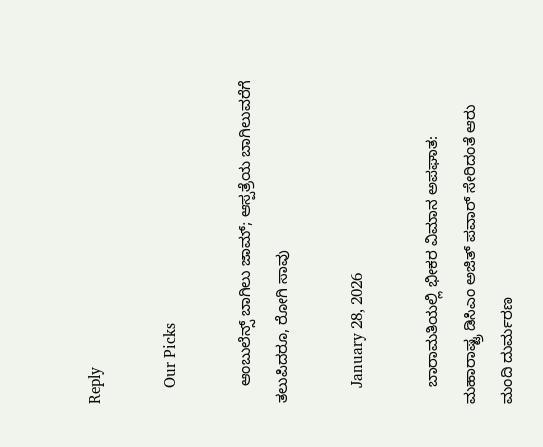Reply

    Our Picks

    ಆಂಬುಲೆನ್ಸ್ ಬಾಗಿಲು ಜಾಮ್; ಆಸ್ಪತ್ರೆಯ ಬಾಗಿಲುವರೆಗೆ ತಲುಪಿದರೂ, ರೋಗಿ ಸಾವು

    January 28, 2026

    ಬಾರಾಮತಿಯಲ್ಲಿ ಭೀಕರ ವಿಮಾನ ಅಪಘಾತ: ಮಹಾರಾಷ್ಟ್ರ ಡಿಸಿಎಂ ಅಜಿತ್ ಪವಾರ್ ಸೇರಿದಂತೆ ಆರು ಮಂದಿ ದುರ್ಮರಣ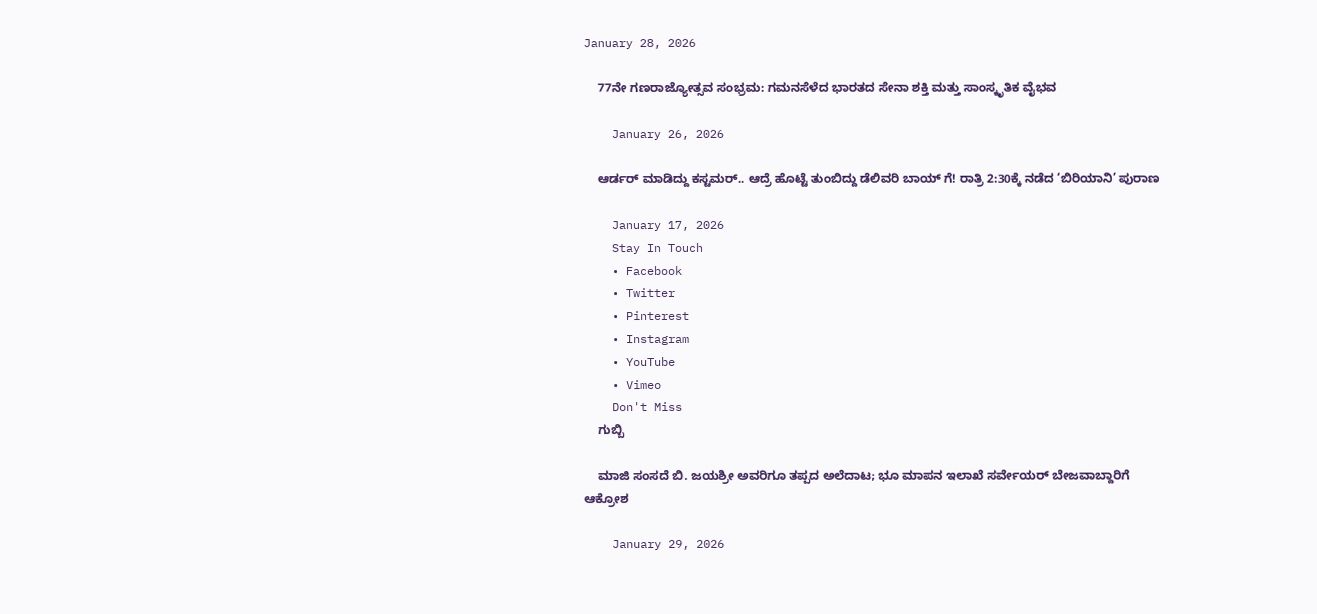January 28, 2026

    77ನೇ ಗಣರಾಜ್ಯೋತ್ಸವ ಸಂಭ್ರಮ: ಗಮನಸೆಳೆದ ಭಾರತದ ಸೇನಾ ಶಕ್ತಿ ಮತ್ತು ಸಾಂಸ್ಕೃತಿಕ ವೈಭವ

    January 26, 2026

    ಆರ್ಡರ್ ಮಾಡಿದ್ದು ಕಸ್ಟಮರ್.. ಆದ್ರೆ ಹೊಟ್ಟೆ ತುಂಬಿದ್ದು ಡೆಲಿವರಿ ಬಾಯ್ ಗೆ! ರಾತ್ರಿ 2:30ಕ್ಕೆ ನಡೆದ ‘ಬಿರಿಯಾನಿ’ ಪುರಾಣ

    January 17, 2026
    Stay In Touch
    • Facebook
    • Twitter
    • Pinterest
    • Instagram
    • YouTube
    • Vimeo
    Don't Miss
    ಗುಬ್ಬಿ

    ಮಾಜಿ ಸಂಸದೆ ಬಿ. ಜಯಶ್ರೀ ಅವರಿಗೂ ತಪ್ಪದ ಅಲೆದಾಟ; ಭೂ ಮಾಪನ ಇಲಾಖೆ ಸರ್ವೇಯರ್ ಬೇಜವಾಬ್ದಾರಿಗೆ ಆಕ್ರೋಶ

    January 29, 2026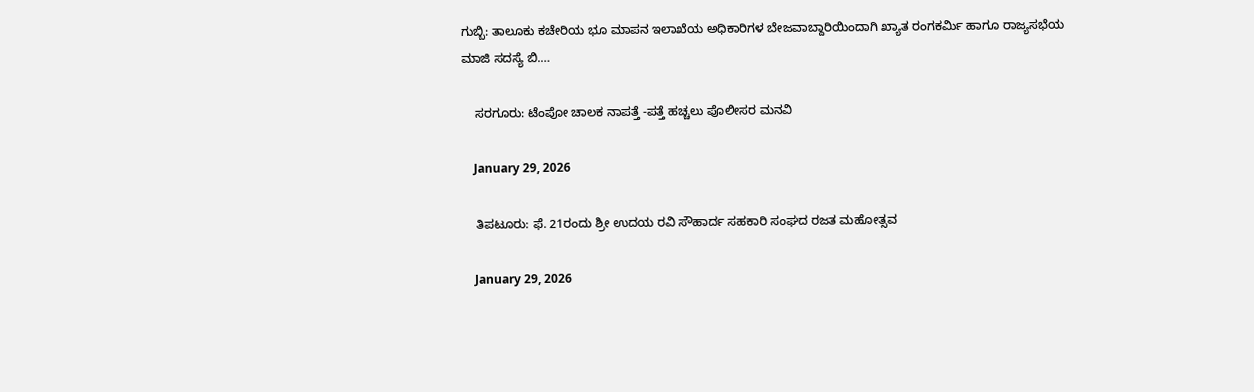ಗುಬ್ಬಿ: ತಾಲೂಕು ಕಚೇರಿಯ ಭೂ ಮಾಪನ ಇಲಾಖೆಯ ಅಧಿಕಾರಿಗಳ ಬೇಜವಾಬ್ದಾರಿಯಿಂದಾಗಿ ಖ್ಯಾತ ರಂಗಕರ್ಮಿ ಹಾಗೂ ರಾಜ್ಯಸಭೆಯ ಮಾಜಿ ಸದಸ್ಯೆ ಬಿ.…

    ಸರಗೂರು: ಟೆಂಪೋ ಚಾಲಕ ನಾಪತ್ತೆ -ಪತ್ತೆ ಹಚ್ಚಲು ಪೊಲೀಸರ ಮನವಿ

    January 29, 2026

    ತಿಪಟೂರು: ಫೆ. 21ರಂದು ಶ್ರೀ ಉದಯ ರವಿ ಸೌಹಾರ್ದ ಸಹಕಾರಿ ಸಂಘದ ರಜತ ಮಹೋತ್ಸವ

    January 29, 2026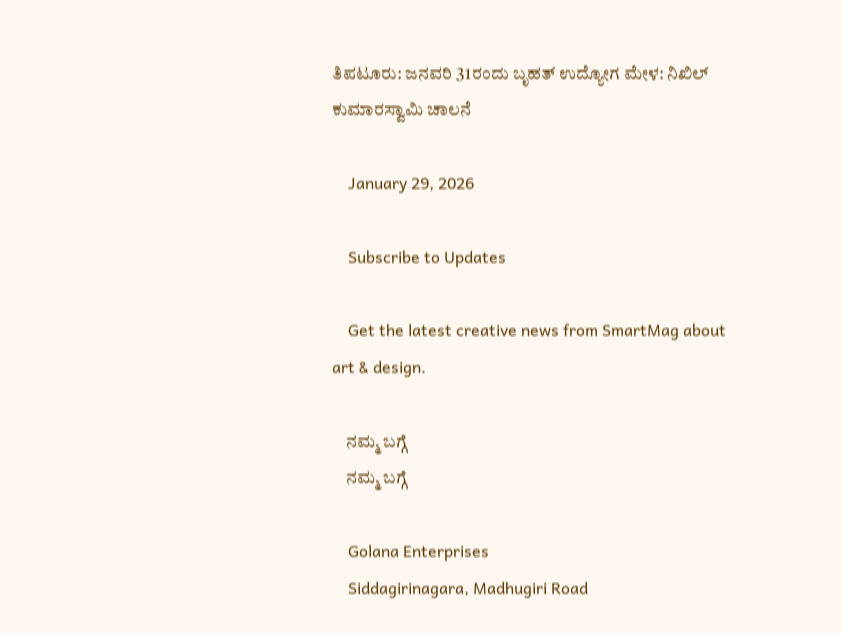ತಿಪಟೂರು: ಜನವರಿ 31ರಂದು ಬೃಹತ್ ಉದ್ಯೋಗ ಮೇಳ: ನಿಖಿಲ್ ಕುಮಾರಸ್ವಾಮಿ ಚಾಲನೆ

    January 29, 2026

    Subscribe to Updates

    Get the latest creative news from SmartMag about art & design.

    ನಮ್ಮ ಬಗ್ಗೆ
    ನಮ್ಮ ಬಗ್ಗೆ

    Golana Enterprises
    Siddagirinagara, Madhugiri Road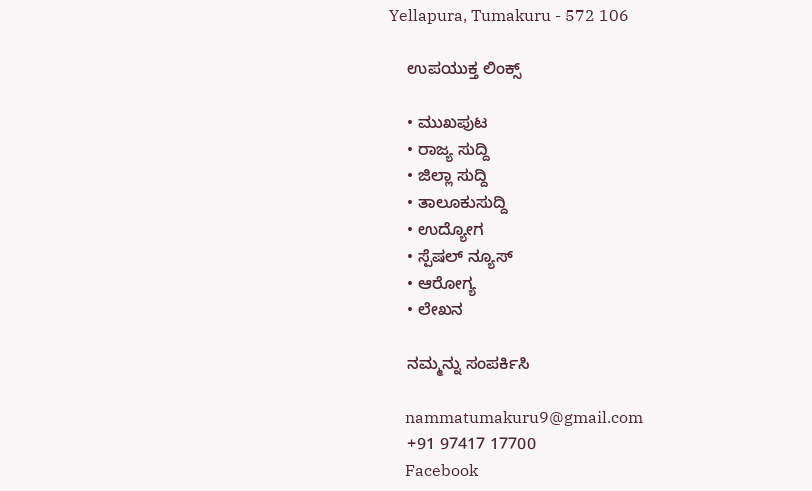Yellapura, Tumakuru - 572 106

    ಉಪಯುಕ್ತ ಲಿಂಕ್ಸ್

    • ಮುಖಪುಟ
    • ರಾಜ್ಯ ಸುದ್ದಿ
    • ಜಿಲ್ಲಾ ಸುದ್ದಿ
    • ತಾಲೂಕುಸುದ್ದಿ
    • ಉದ್ಯೋಗ
    • ಸ್ಪೆಷಲ್ ನ್ಯೂಸ್
    • ಆರೋಗ್ಯ
    • ಲೇಖನ

    ನಮ್ಮನ್ನು ಸಂಪರ್ಕಿಸಿ

    nammatumakuru9@gmail.com
    +91 97417 17700
    Facebook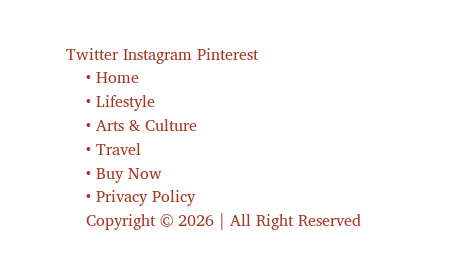Twitter Instagram Pinterest
    • Home
    • Lifestyle
    • Arts & Culture
    • Travel
    • Buy Now
    • Privacy Policy
    Copyright © 2026 | All Right Reserved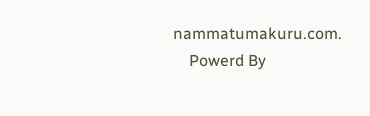nammatumakuru.com.
    Powerd By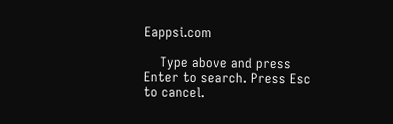Eappsi.com

    Type above and press Enter to search. Press Esc to cancel.